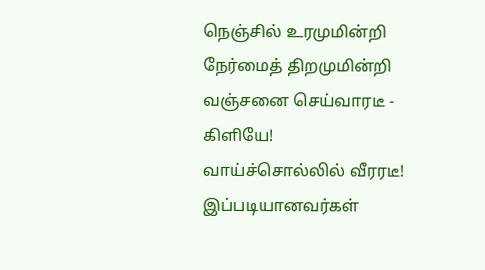நெஞ்சில் உரமுமின்றி
நேர்மைத் திறமுமின்றி
வஞ்சனை செய்வாரடீ - கிளியே!
வாய்ச்சொல்லில் வீரரடீ! இப்படியானவர்கள்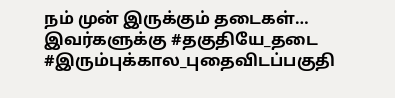நம் முன் இருக்கும் தடைகள்… இவர்களுக்கு #தகுதியே_தடை
#இரும்புக்கால_புதைவிடப்பகுதி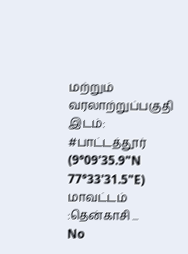மற்றும் வரலாற்றுப்பகுதி இடம்: #பாட்டத்தூர் (9°09'35.9"N 77°33'31.5"E) மாவட்டம் :தென்காசி ...
No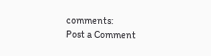comments:
Post a Comment